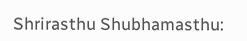Shrirasthu Shubhamasthu: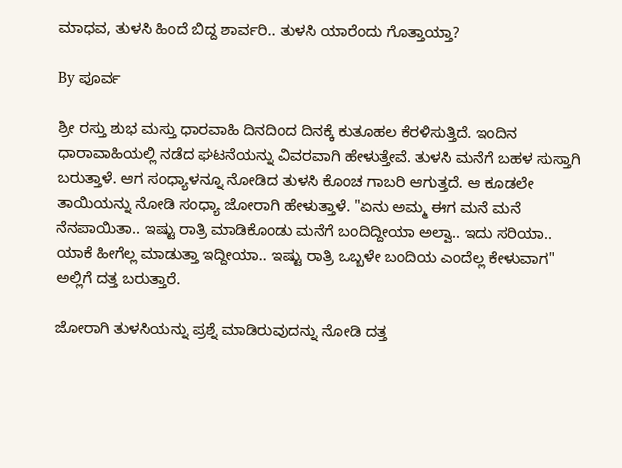ಮಾಧವ, ತುಳಸಿ ಹಿಂದೆ ಬಿದ್ದ ಶಾರ್ವರಿ.. ತುಳಸಿ ಯಾರೆಂದು ಗೊತ್ತಾಯ್ತಾ?

By ಪೂರ್ವ

ಶ್ರೀ ರಸ್ತು ಶುಭ ಮಸ್ತು ಧಾರವಾಹಿ ದಿನದಿಂದ ದಿನಕ್ಕೆ ಕುತೂಹಲ ಕೆರಳಿಸುತ್ತಿದೆ. ಇಂದಿನ ಧಾರಾವಾಹಿಯಲ್ಲಿ ನಡೆದ ಘಟನೆಯನ್ನು ವಿವರವಾಗಿ ಹೇಳುತ್ತೇವೆ. ತುಳಸಿ ಮನೆಗೆ ಬಹಳ ಸುಸ್ತಾಗಿ ಬರುತ್ತಾಳೆ. ಆಗ ಸಂಧ್ಯಾಳನ್ನೂ ನೋಡಿದ ತುಳಸಿ ಕೊಂಚ ಗಾಬರಿ ಆಗುತ್ತದೆ. ಆ ಕೂಡಲೇ ತಾಯಿಯನ್ನು ನೋಡಿ ಸಂಧ್ಯಾ ಜೋರಾಗಿ ಹೇಳುತ್ತಾಳೆ. "ಏನು ಅಮ್ಮ ಈಗ ಮನೆ ಮನೆ ನೆನಪಾಯಿತಾ.. ಇಷ್ಟು ರಾತ್ರಿ ಮಾಡಿಕೊಂಡು ಮನೆಗೆ ಬಂದಿದ್ದೀಯಾ ಅಲ್ವಾ.. ಇದು ಸರಿಯಾ.. ಯಾಕೆ ಹೀಗೆಲ್ಲ ಮಾಡುತ್ತಾ ಇದ್ದೀಯಾ.. ಇಷ್ಟು ರಾತ್ರಿ ಒಬ್ಬಳೇ ಬಂದಿಯ ಎಂದೆಲ್ಲ ಕೇಳುವಾಗ" ಅಲ್ಲಿಗೆ ದತ್ತ ಬರುತ್ತಾರೆ.

ಜೋರಾಗಿ ತುಳಸಿಯನ್ನು ಪ್ರಶ್ನೆ ಮಾಡಿರುವುದನ್ನು ನೋಡಿ ದತ್ತ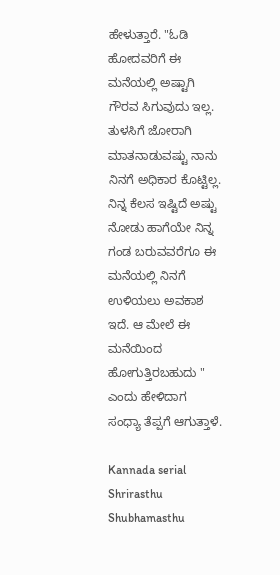ಹೇಳುತ್ತಾರೆ. "ಓಡಿ ಹೋದವರಿಗೆ ಈ ಮನೆಯಲ್ಲಿ ಅಷ್ಟಾಗಿ ಗೌರವ ಸಿಗುವುದು ಇಲ್ಲ. ತುಳಸಿಗೆ ಜೋರಾಗಿ ಮಾತನಾಡುವಷ್ಟು ನಾನು ನಿನಗೆ ಅಧಿಕಾರ ಕೊಟ್ಟಿಲ್ಲ. ನಿನ್ನ ಕೆಲಸ ಇಷ್ಟಿದೆ ಅಷ್ಟು ನೋಡು ಹಾಗೆಯೇ ನಿನ್ನ ಗಂಡ ಬರುವವರೆಗೂ ಈ ಮನೆಯಲ್ಲಿ ನಿನಗೆ ಉಳಿಯಲು ಅವಕಾಶ ಇದೆ. ಆ ಮೇಲೆ ಈ ಮನೆಯಿಂದ ಹೋಗುತ್ತಿರಬಹುದು " ಎಂದು ಹೇಳಿದಾಗ ಸಂಧ್ಯಾ ತೆಪ್ಪಗೆ ಆಗುತ್ತಾಳೆ.

Kannada serial Shrirasthu Shubhamasthu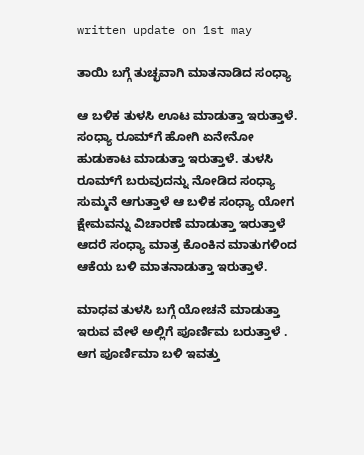written update on 1st may

ತಾಯಿ ಬಗ್ಗೆ ತುಚ್ಛವಾಗಿ ಮಾತನಾಡಿದ ಸಂಧ್ಯಾ

ಆ ಬಳಿಕ ತುಳಸಿ ಊಟ ಮಾಡುತ್ತಾ ಇರುತ್ತಾಳೆ. ಸಂಧ್ಯಾ ರೂಮ್‌ಗೆ ಹೋಗಿ ಏನೇನೋ ಹುಡುಕಾಟ ಮಾಡುತ್ತಾ ಇರುತ್ತಾಳೆ. ತುಳಸಿ ರೂಮ್‌ಗೆ ಬರುವುದನ್ನು ನೋಡಿದ ಸಂಧ್ಯಾ ಸುಮ್ಮನೆ ಆಗುತ್ತಾಳೆ ಆ ಬಳಿಕ ಸಂಧ್ಯಾ ಯೋಗ ಕ್ಷೇಮವನ್ನು ವಿಚಾರಣೆ ಮಾಡುತ್ತಾ ಇರುತ್ತಾಳೆ ಆದರೆ ಸಂಧ್ಯಾ ಮಾತ್ರ ಕೊಂಕಿನ ಮಾತುಗಳಿಂದ ಆಕೆಯ ಬಳಿ ಮಾತನಾಡುತ್ತಾ ಇರುತ್ತಾಳೆ.

ಮಾಧವ ತುಳಸಿ ಬಗ್ಗೆ ಯೋಚನೆ ಮಾಡುತ್ತಾ ಇರುವ ವೇಳೆ ಅಲ್ಲಿಗೆ ಪೂರ್ಣಿಮ ಬರುತ್ತಾಳೆ . ಆಗ ಪೂರ್ಣಿಮಾ ಬಳಿ ಇವತ್ತು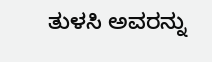ತುಳಸಿ ಅವರನ್ನು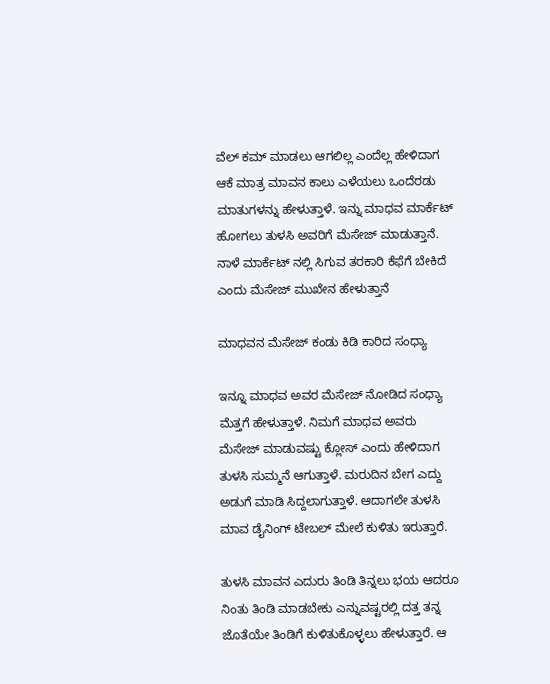ವೆಲ್ ಕಮ್ ಮಾಡಲು ಆಗಲಿಲ್ಲ ಎಂದೆಲ್ಲ ಹೇಳಿದಾಗ ಆಕೆ ಮಾತ್ರ ಮಾವನ ಕಾಲು ಎಳೆಯಲು ಒಂದೆರಡು ಮಾತುಗಳನ್ನು ಹೇಳುತ್ತಾಳೆ. ಇನ್ನು ಮಾಧವ ಮಾರ್ಕೆಟ್ ಹೋಗಲು ತುಳಸಿ ಅವರಿಗೆ ಮೆಸೇಜ್ ಮಾಡುತ್ತಾನೆ. ನಾಳೆ ಮಾರ್ಕೆಟ್ ನಲ್ಲಿ ಸಿಗುವ ತರಕಾರಿ ಕೆಫೆಗೆ ಬೇಕಿದೆ ಎಂದು ಮೆಸೇಜ್ ಮುಖೇನ ಹೇಳುತ್ತಾನೆ

ಮಾಧವನ ಮೆಸೇಜ್ ಕಂಡು ಕಿಡಿ ಕಾರಿದ ಸಂಧ್ಯಾ

ಇನ್ನೂ ಮಾಧವ ಅವರ ಮೆಸೇಜ್ ನೋಡಿದ ಸಂಧ್ಯಾ ಮೆತ್ತಗೆ ಹೇಳುತ್ತಾಳೆ. ನಿಮಗೆ ಮಾಧವ ಅವರು ಮೆಸೇಜ್ ಮಾಡುವಷ್ಟು ಕ್ಲೋಸ್‌ ಎಂದು ಹೇಳಿದಾಗ ತುಳಸಿ ಸುಮ್ಮನೆ ಆಗುತ್ತಾಳೆ. ಮರುದಿನ ಬೇಗ ಎದ್ದು ಅಡುಗೆ ಮಾಡಿ ಸಿದ್ದಲಾಗುತ್ತಾಳೆ. ಆದಾಗಲೇ ತುಳಸಿ ಮಾವ ಡೈನಿಂಗ್ ಟೇಬಲ್ ಮೇಲೆ ಕುಳಿತು ಇರುತ್ತಾರೆ.

ತುಳಸಿ ಮಾವನ ಎದುರು ತಿಂಡಿ ತಿನ್ನಲು ಭಯ ಆದರೂ ನಿಂತು ತಿಂಡಿ ಮಾಡಬೇಕು ಎನ್ನುವಷ್ಟರಲ್ಲಿ ದತ್ತ ತನ್ನ ಜೊತೆಯೇ ತಿಂಡಿಗೆ ಕುಳಿತುಕೊಳ್ಳಲು ಹೇಳುತ್ತಾರೆ. ಆ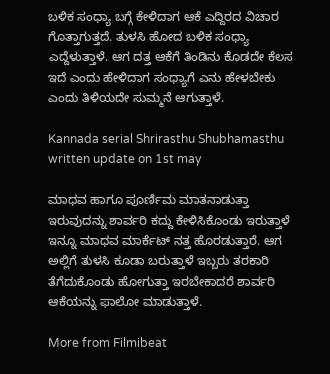ಬಳಿಕ ಸಂಧ್ಯಾ ಬಗ್ಗೆ ಕೇಳಿದಾಗ ಆಕೆ ಎದ್ದಿರದ ವಿಚಾರ ಗೊತ್ತಾಗುತ್ತದೆ. ತುಳಸಿ ಹೋದ ಬಳಿಕ ಸಂಧ್ಯಾ ಎದ್ದೆಳುತ್ತಾಳೆ. ಆಗ ದತ್ತ ಆಕೆಗೆ ತಿಂಡಿನು ಕೊಡದೇ ಕೆಲಸ ಇದೆ ಎಂದು ಹೇಳಿದಾಗ ಸಂಧ್ಯಾಗೆ ಎನು ಹೇಳಬೇಕು ಎಂದು ತಿಳಿಯದೇ ಸುಮ್ಮನೆ ಆಗುತ್ತಾಳೆ.

Kannada serial Shrirasthu Shubhamasthu written update on 1st may

ಮಾಧವ ಹಾಗೂ ಪೂರ್ಣಿಮ ಮಾತನಾಡುತ್ತಾ ಇರುವುದನ್ನು ಶಾರ್ವರಿ ಕದ್ದು ಕೇಳಿಸಿಕೊಂಡು ಇರುತ್ತಾಳೆ ಇನ್ನೂ ಮಾಧವ ಮಾರ್ಕೆಟ್ ನತ್ತ ಹೊರಡುತ್ತಾರೆ. ಆಗ ಅಲ್ಲಿಗೆ ತುಳಸಿ ಕೂಡಾ ಬರುತ್ತಾಳೆ ಇಬ್ಬರು ತರಕಾರಿ ತೆಗೆದುಕೊಂಡು ಹೋಗುತ್ತಾ ಇರಬೇಕಾದರೆ ಶಾರ್ವರಿ ಆಕೆಯನ್ನು ಫಾಲೋ ಮಾಡುತ್ತಾಳೆ.

More from Filmibeat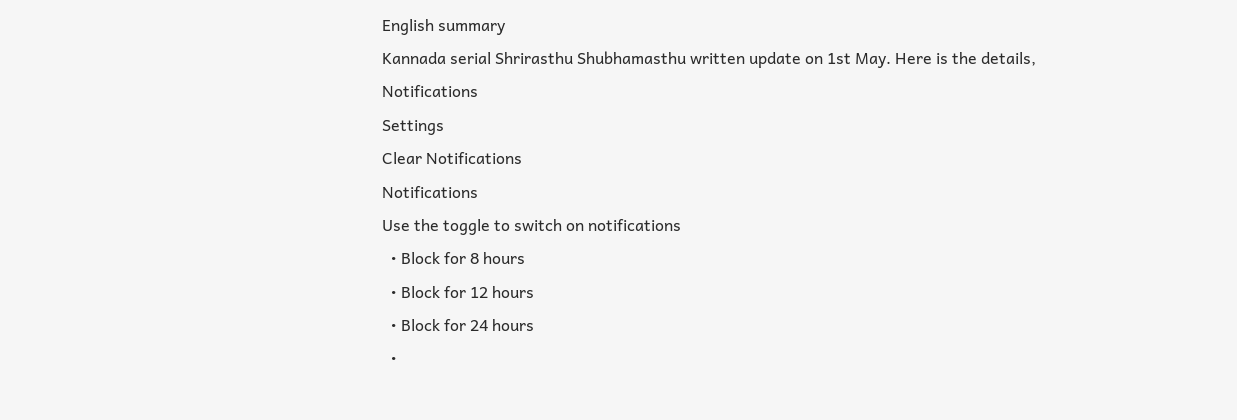English summary
Kannada serial Shrirasthu Shubhamasthu written update on 1st May. Here is the details,
Notifications
Settings
Clear Notifications
Notifications
Use the toggle to switch on notifications
  • Block for 8 hours
  • Block for 12 hours
  • Block for 24 hours
  •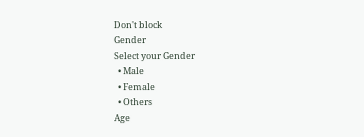Don't block
Gender
Select your Gender
  • Male
  • Female
  • Others
Age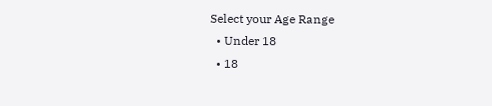Select your Age Range
  • Under 18
  • 18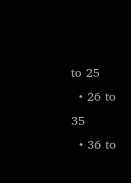to 25
  • 26 to 35
  • 36 to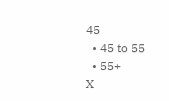45
  • 45 to 55
  • 55+
X